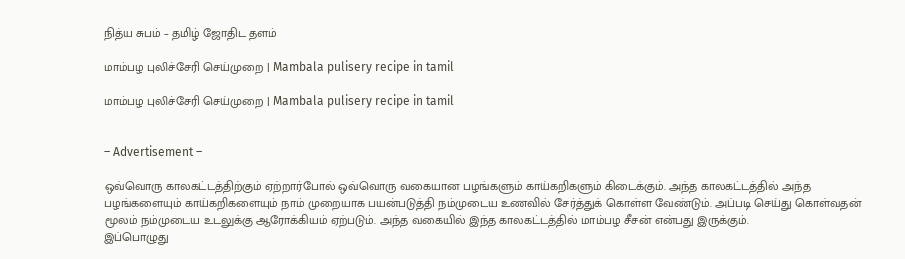நித்ய சுபம் – தமிழ் ஜோதிட தளம்

மாம்பழ புலிச்சேரி செய்முறை | Mambala pulisery recipe in tamil

மாம்பழ புலிச்சேரி செய்முறை | Mambala pulisery recipe in tamil


– Advertisement –

ஒவ்வொரு காலகட்டத்திற்கும் ஏற்றார்போல் ஒவ்வொரு வகையான பழங்களும் காய்கறிகளும் கிடைக்கும். அந்த காலகட்டத்தில் அந்த பழங்களையும் காய்கறிகளையும் நாம் முறையாக பயன்படுத்தி நம்முடைய உணவில் சேர்த்துக் கொள்ள வேண்டும். அப்படி செய்து கொள்வதன் மூலம் நம்முடைய உடலுக்கு ஆரோக்கியம் ஏற்படும். அந்த வகையில் இந்த காலகட்டத்தில் மாம்பழ சீசன் என்பது இருக்கும்.
இப்பொழுது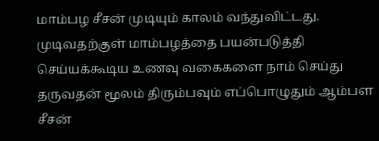மாம்பழ சீசன் முடியும் காலம் வந்துவிட்டது. முடிவதற்குள் மாம்பழத்தை பயன்படுத்தி செய்யக்கூடிய உணவு வகைகளை நாம் செய்து தருவதன் மூலம் திரும்பவும் எப்பொழுதும் ஆம்பள சீசன்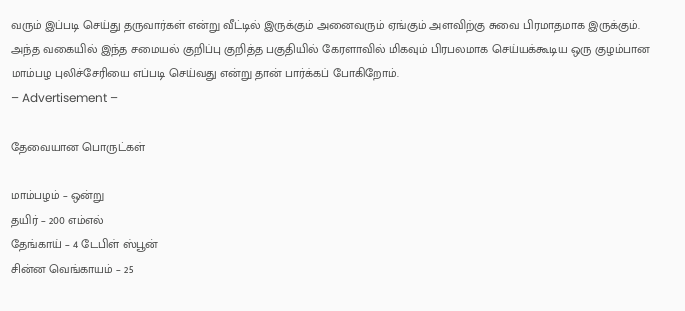வரும் இப்படி செய்து தருவார்கள் என்று வீட்டில் இருக்கும் அனைவரும் ஏங்கும் அளவிற்கு சுவை பிரமாதமாக இருக்கும். அந்த வகையில் இந்த சமையல் குறிப்பு குறித்த பகுதியில் கேரளாவில் மிகவும் பிரபலமாக செய்யக்கூடிய ஒரு குழம்பான மாம்பழ புலிச்சேரியை எப்படி செய்வது என்று தான் பார்க்கப் போகிறோம்.
– Advertisement –

தேவையான பொருட்கள்

மாம்பழம் – ஒன்று
தயிர் – 200 எம்எல்
தேங்காய் – 4 டேபிள் ஸ்பூன்
சின்ன வெங்காயம் – 25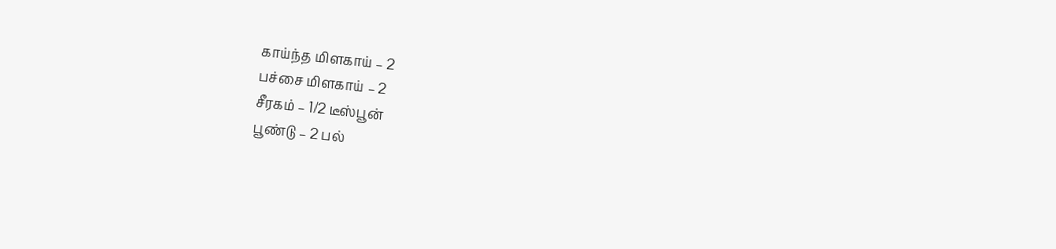காய்ந்த மிளகாய் – 2
பச்சை மிளகாய் – 2
சீரகம் – 1/2 டீஸ்பூன்
பூண்டு – 2 பல்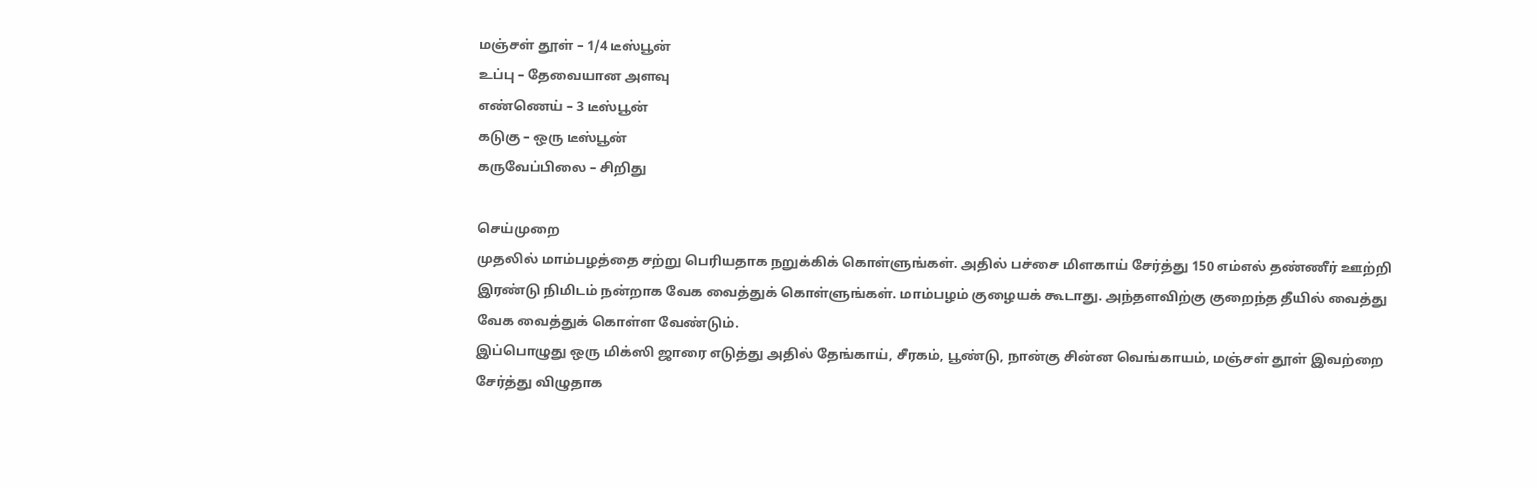மஞ்சள் தூள் – 1/4 டீஸ்பூன்
உப்பு – தேவையான அளவு
எண்ணெய் – 3 டீஸ்பூன்
கடுகு – ஒரு டீஸ்பூன்
கருவேப்பிலை – சிறிது

செய்முறை
முதலில் மாம்பழத்தை சற்று பெரியதாக நறுக்கிக் கொள்ளுங்கள். அதில் பச்சை மிளகாய் சேர்த்து 150 எம்எல் தண்ணீர் ஊற்றி இரண்டு நிமிடம் நன்றாக வேக வைத்துக் கொள்ளுங்கள். மாம்பழம் குழையக் கூடாது. அந்தளவிற்கு குறைந்த தீயில் வைத்து வேக வைத்துக் கொள்ள வேண்டும்.
இப்பொழுது ஒரு மிக்ஸி ஜாரை எடுத்து அதில் தேங்காய், சீரகம், பூண்டு, நான்கு சின்ன வெங்காயம், மஞ்சள் தூள் இவற்றை சேர்த்து விழுதாக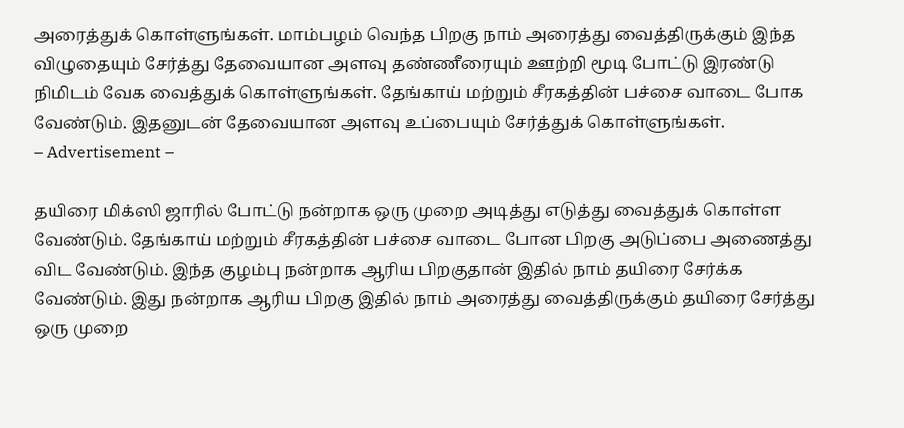அரைத்துக் கொள்ளுங்கள். மாம்பழம் வெந்த பிறகு நாம் அரைத்து வைத்திருக்கும் இந்த விழுதையும் சேர்த்து தேவையான அளவு தண்ணீரையும் ஊற்றி மூடி போட்டு இரண்டு நிமிடம் வேக வைத்துக் கொள்ளுங்கள். தேங்காய் மற்றும் சீரகத்தின் பச்சை வாடை போக வேண்டும். இதனுடன் தேவையான அளவு உப்பையும் சேர்த்துக் கொள்ளுங்கள்.
– Advertisement –

தயிரை மிக்ஸி ஜாரில் போட்டு நன்றாக ஒரு முறை அடித்து எடுத்து வைத்துக் கொள்ள வேண்டும். தேங்காய் மற்றும் சீரகத்தின் பச்சை வாடை போன பிறகு அடுப்பை அணைத்து விட வேண்டும். இந்த குழம்பு நன்றாக ஆரிய பிறகுதான் இதில் நாம் தயிரை சேர்க்க வேண்டும். இது நன்றாக ஆரிய பிறகு இதில் நாம் அரைத்து வைத்திருக்கும் தயிரை சேர்த்து ஒரு முறை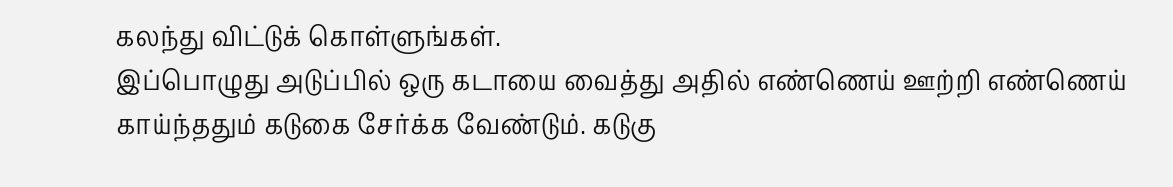கலந்து விட்டுக் கொள்ளுங்கள்.
இப்பொழுது அடுப்பில் ஒரு கடாயை வைத்து அதில் எண்ணெய் ஊற்றி எண்ணெய் காய்ந்ததும் கடுகை சேர்க்க வேண்டும். கடுகு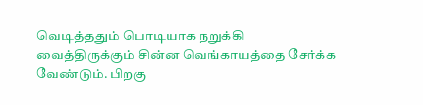வெடித்ததும் பொடியாக நறுக்கி வைத்திருக்கும் சின்ன வெங்காயத்தை சேர்க்க வேண்டும். பிறகு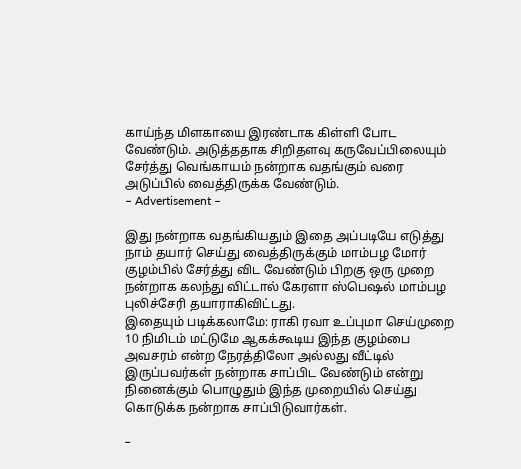காய்ந்த மிளகாயை இரண்டாக கிள்ளி போட வேண்டும். அடுத்ததாக சிறிதளவு கருவேப்பிலையும் சேர்த்து வெங்காயம் நன்றாக வதங்கும் வரை அடுப்பில் வைத்திருக்க வேண்டும்.
– Advertisement –

இது நன்றாக வதங்கியதும் இதை அப்படியே எடுத்து நாம் தயார் செய்து வைத்திருக்கும் மாம்பழ மோர் குழம்பில் சேர்த்து விட வேண்டும் பிறகு ஒரு முறை நன்றாக கலந்து விட்டால் கேரளா ஸ்பெஷல் மாம்பழ புலிச்சேரி தயாராகிவிட்டது.
இதையும் படிக்கலாமே: ராகி ரவா உப்புமா செய்முறை
10 நிமிடம் மட்டுமே ஆகக்கூடிய இந்த குழம்பை அவசரம் என்ற நேரத்திலோ அல்லது வீட்டில் இருப்பவர்கள் நன்றாக சாப்பிட வேண்டும் என்று நினைக்கும் பொழுதும் இந்த முறையில் செய்து கொடுக்க நன்றாக சாப்பிடுவார்கள்.

–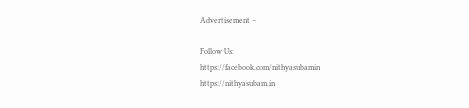Advertisement –

Follow Us:
https://facebook.com/nithyasubamin
https://nithyasubam.in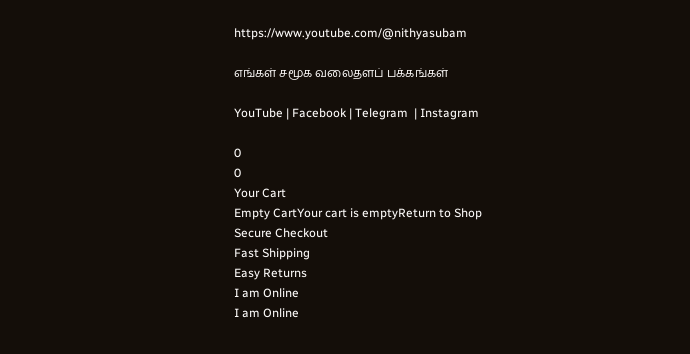https://www.youtube.com/@nithyasubam

எங்கள் சமூக வலைதளப் பக்கங்கள்

YouTube | Facebook | Telegram  | Instagram

0
0
Your Cart
Empty CartYour cart is emptyReturn to Shop
Secure Checkout
Fast Shipping
Easy Returns
I am Online
I am Online